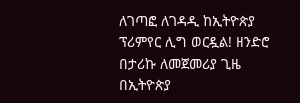ለገጣፎ ለገዳዲ ከኢትዮጵያ ፕሪምየር ሊግ ወርዷል! ዘንድሮ በታሪኩ ለመጀመሪያ ጊዜ በኢትዮጵያ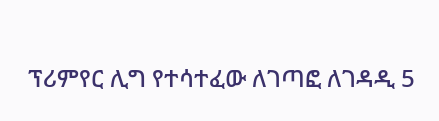ፕሪምየር ሊግ የተሳተፈው ለገጣፎ ለገዳዲ 5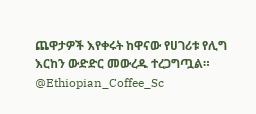ጨዋታዎች እየቀሩት ከዋናው የሀገሪቱ የሊግ እርከን ውድድር መውረዱ ተረጋግጧል። @Ethiopian_Coffee_Sc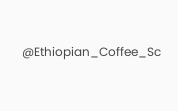@Ethiopian_Coffee_Sc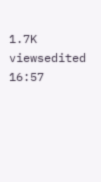1.7K viewsedited 16:57